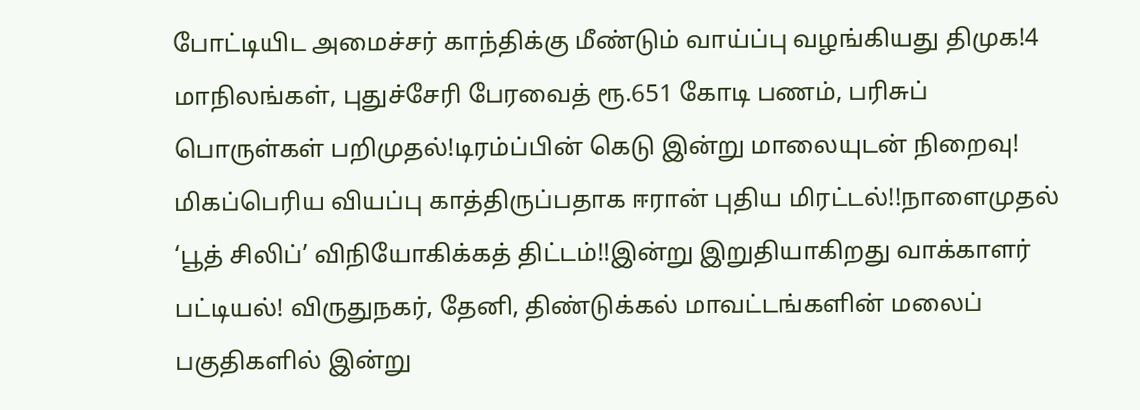போட்டியிட அமைச்சர் காந்திக்கு மீண்டும் வாய்ப்பு வழங்கியது திமுக!4 மாநிலங்கள், புதுச்சேரி பேரவைத் ரூ.651 கோடி பணம், பரிசுப் பொருள்கள் பறிமுதல்!டிரம்ப்பின் கெடு இன்று மாலையுடன் நிறைவு! மிகப்பெரிய வியப்பு காத்திருப்பதாக ஈரான் புதிய மிரட்டல்!!நாளைமுதல் ‘பூத் சிலிப்’ விநியோகிக்கத் திட்டம்!!இன்று இறுதியாகிறது வாக்காளர் பட்டியல்! விருதுநகர், தேனி, திண்டுக்கல் மாவட்டங்களின் மலைப் பகுதிகளில் இன்று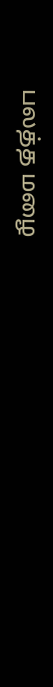பலத்த மழை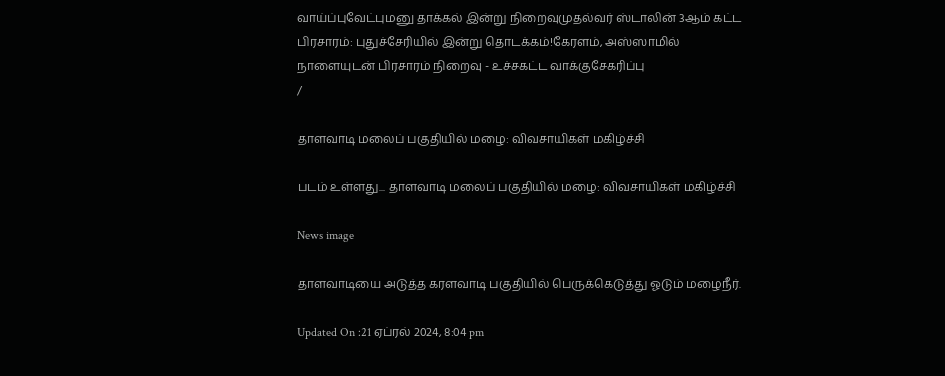வாய்ப்புவேட்புமனு தாக்கல் இன்று நிறைவுமுதல்வர் ஸ்டாலின் 3ஆம் கட்ட பிரசாரம்: புதுச்சேரியில் இன்று தொடக்கம்!கேரளம், அஸ்ஸாமில் நாளையுடன் பிரசாரம் நிறைவு - உச்சகட்ட வாக்குசேகரிப்பு
/

தாளவாடி மலைப் பகுதியில் மழை: விவசாயிகள் மகிழ்ச்சி

படம் உள்ளது... தாளவாடி மலைப் பகுதியில் மழை: விவசாயிகள் மகிழ்ச்சி

News image

தாளவாடியை அடுத்த கரளவாடி பகுதியில் பெருக்கெடுத்து ஓடும் மழைநீர்.

Updated On :21 ஏப்ரல் 2024, 8:04 pm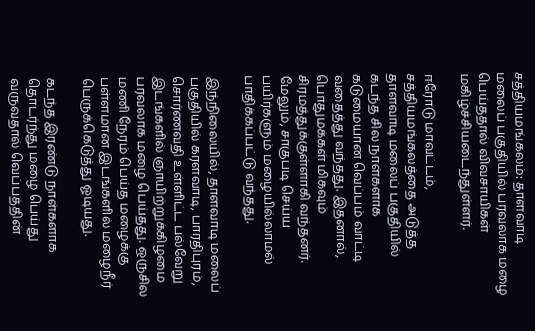சத்தியமங்கலம்: தாளவாடி மலைப் பகுதியில் பரவலாக மழை பெய்ததால் விவசாயிகள் மகிழ்ச்சியடைந்துள்ளர்.

ஈரோடு மாவட்டம், சத்தியமங்கலத்தை அடுத்த தாளவாடி மலைப் பகுதியில் கடந்த சில நாள்களாக கடுமையான வெப்பம் வாட்டி வதைத்து வந்தது. இதனால், பொதுமக்கள் மிகவும் சிரமத்துக்குள்ளாகி வந்தனர். மேலும், சாகுபடி செய்ய பயிர்களும் மழையில்லாமல் பாதிக்கப்பட்டு வந்தது.

இந்நிலையில், தாளவாடி மலைப் பகுதியில் கரளவாடி, பாரதிபுரம், சொர்ணவதி உள்ளிட்ட பல்வேறு இடங்களில் ஞாயிற்றுக்கிழமை பரவலாக மழை பெய்தது. ஒருசில மணி நேரம் பெய்த மழைக்கு பள்ளமான இடங்களில் மழைநீர் பெருக்கெடுத்து ஓடியது.

கடந்த இரண்டு நாள்களாக தொடர்ந்து மழை பெய்து வருவதால் வெப்பத்தின்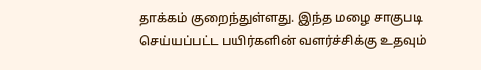தாக்கம் குறைந்துள்ளது. இந்த மழை சாகுபடி செய்யப்பட்ட பயிர்களின் வளர்ச்சிக்கு உதவும்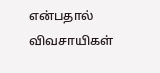என்பதால் விவசாயிகள்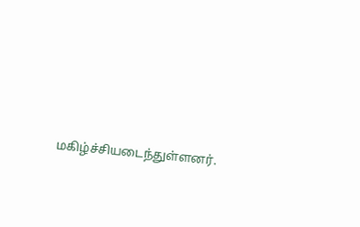மகிழ்ச்சியடைந்துள்ளனர்.